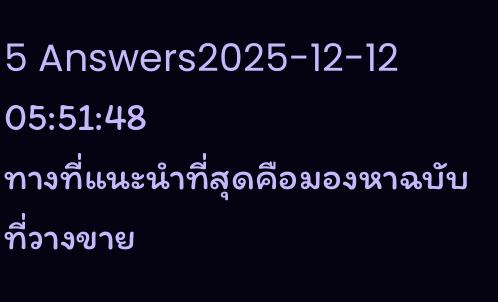5 Answers2025-12-12 05:51:48
ทางที่แนะนำที่สุดคือมองหาฉบับที่วางขาย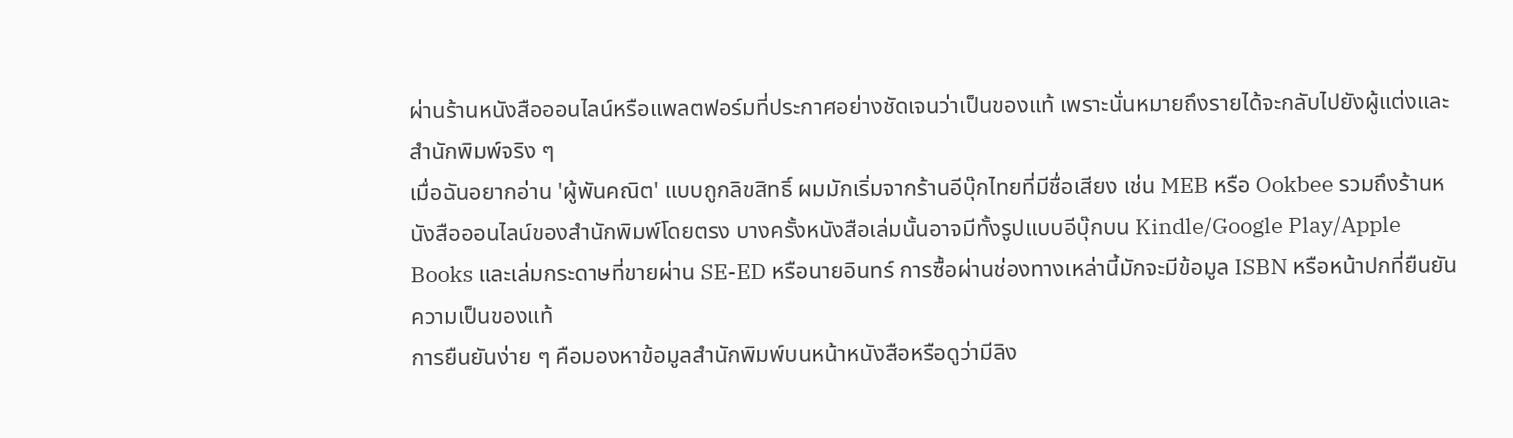ผ่านร้านหนังสือออนไลน์หรือแพลตฟอร์มที่ประกาศอย่างชัดเจนว่าเป็นของแท้ เพราะนั่นหมายถึงรายได้จะกลับไปยังผู้แต่งและสำนักพิมพ์จริง ๆ
เมื่อฉันอยากอ่าน 'ผู้พันคณิต' แบบถูกลิขสิทธิ์ ผมมักเริ่มจากร้านอีบุ๊กไทยที่มีชื่อเสียง เช่น MEB หรือ Ookbee รวมถึงร้านหนังสือออนไลน์ของสำนักพิมพ์โดยตรง บางครั้งหนังสือเล่มนั้นอาจมีทั้งรูปแบบอีบุ๊กบน Kindle/Google Play/Apple Books และเล่มกระดาษที่ขายผ่าน SE-ED หรือนายอินทร์ การซื้อผ่านช่องทางเหล่านี้มักจะมีข้อมูล ISBN หรือหน้าปกที่ยืนยันความเป็นของแท้
การยืนยันง่าย ๆ คือมองหาข้อมูลสำนักพิมพ์บนหน้าหนังสือหรือดูว่ามีลิง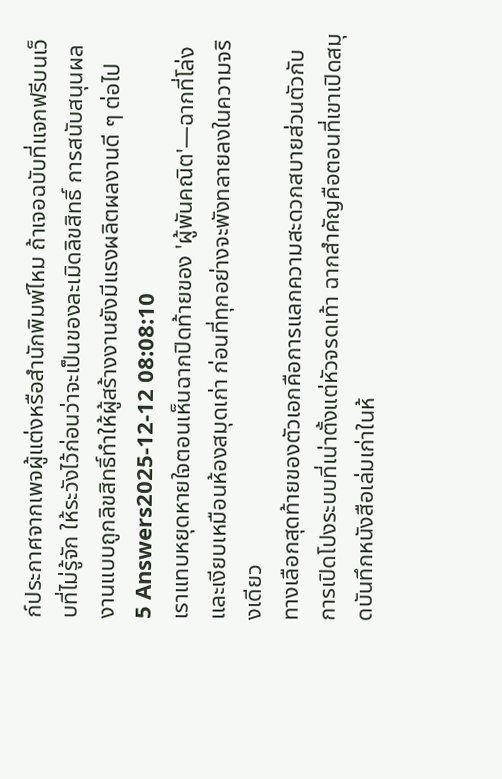ก์ประกาศจากเพจผู้แต่งหรือสำนักพิมพ์ไหม ถ้าเจอฉบับที่แจกฟรีบนเว็บที่ไม่รู้จัก ให้ระวังไว้ก่อนว่าจะเป็นของละเมิดลิขสิทธิ์ การสนับสนุนผลงานแบบถูกลิขสิทธิ์ทำให้ผู้สร้างงานยังมีแรงผลิตผลงานดี ๆ ต่อไป
5 Answers2025-12-12 08:08:10
เราแทบหยุดหายใจตอนเห็นฉากปิดท้ายของ 'ผู้พันคณิต'—ฉากที่โล่งและเงียบเหมือนห้องสมุดเก่า ก่อนที่ทุกอย่างจะพังทลายลงในความจริงเดียว
ทางเลือกสุดท้ายของตัวเอกคือการแลกความสะดวกสบายส่วนตัวกับการเปิดโปงระบบที่เน่าตั้งแต่หัวจรดเท้า ฉากสำคัญคือตอนที่เขาเปิดสมุดบันทึกหนังสือเล่มเก่าในห้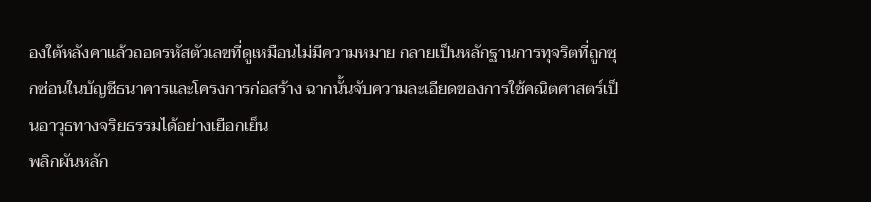องใต้หลังคาแล้วถอดรหัสตัวเลขที่ดูเหมือนไม่มีความหมาย กลายเป็นหลักฐานการทุจริตที่ถูกซุกซ่อนในบัญชีธนาคารและโครงการก่อสร้าง ฉากนั้นจับความละเอียดของการใช้คณิตศาสตร์เป็นอาวุธทางจริยธรรมได้อย่างเยือกเย็น
พลิกผันหลัก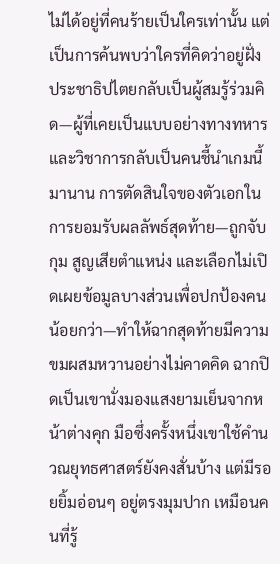ไม่ได้อยู่ที่คนร้ายเป็นใครเท่านั้น แต่เป็นการค้นพบว่าใครที่คิดว่าอยู่ฝั่งประชาธิปไตยกลับเป็นผู้สมรู้ร่วมคิด—ผู้ที่เคยเป็นแบบอย่างทางทหารและวิชาการกลับเป็นคนชี้นำเกมนี้มานาน การตัดสินใจของตัวเอกในการยอมรับผลลัพธ์สุดท้าย—ถูกจับกุม สูญเสียตำแหน่ง และเลือกไม่เปิดเผยข้อมูลบางส่วนเพื่อปกป้องคนน้อยกว่า—ทำให้ฉากสุดท้ายมีความขมผสมหวานอย่างไม่คาดคิด ฉากปิดเป็นเขานั่งมองแสงยามเย็นจากหน้าต่างคุก มือซึ่งครั้งหนึ่งเขาใช้คำนวณยุทธศาสตร์ยังคงสั่นบ้าง แต่มีรอยยิ้มอ่อนๆ อยู่ตรงมุมปาก เหมือนคนที่รู้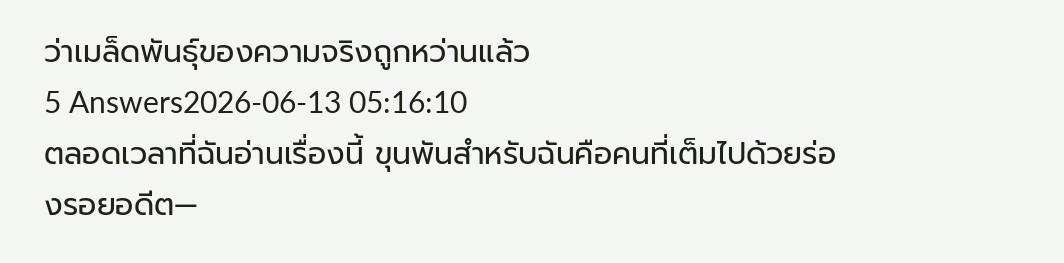ว่าเมล็ดพันธุ์ของความจริงถูกหว่านแล้ว
5 Answers2026-06-13 05:16:10
ตลอดเวลาที่ฉันอ่านเรื่องนี้ ขุนพันสำหรับฉันคือคนที่เต็มไปด้วยร่องรอยอดีต—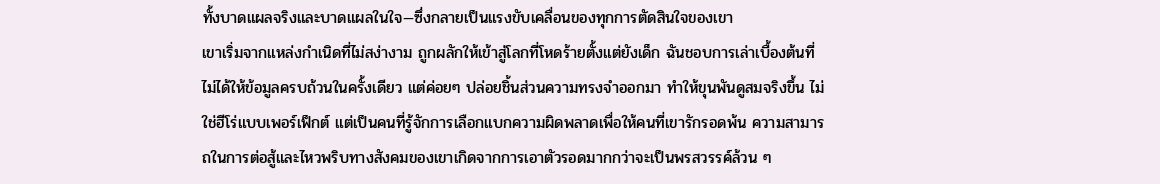ทั้งบาดแผลจริงและบาดแผลในใจ—ซึ่งกลายเป็นแรงขับเคลื่อนของทุกการตัดสินใจของเขา
เขาเริ่มจากแหล่งกำเนิดที่ไม่สง่างาม ถูกผลักให้เข้าสู่โลกที่โหดร้ายตั้งแต่ยังเด็ก ฉันชอบการเล่าเบื้องต้นที่ไม่ได้ให้ข้อมูลครบถ้วนในครั้งเดียว แต่ค่อยๆ ปล่อยชิ้นส่วนความทรงจำออกมา ทำให้ขุนพันดูสมจริงขึ้น ไม่ใช่ฮีโร่แบบเพอร์เฟ็กต์ แต่เป็นคนที่รู้จักการเลือกแบกความผิดพลาดเพื่อให้คนที่เขารักรอดพ้น ความสามารถในการต่อสู้และไหวพริบทางสังคมของเขาเกิดจากการเอาตัวรอดมากกว่าจะเป็นพรสวรรค์ล้วน ๆ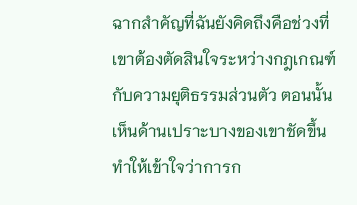ฉากสำคัญที่ฉันยังคิดถึงคือช่วงที่เขาต้องตัดสินใจระหว่างกฎเกณฑ์กับความยุติธรรมส่วนตัว ตอนนั้นเห็นด้านเปราะบางของเขาชัดขึ้น ทำให้เข้าใจว่าการก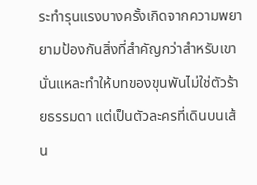ระทำรุนแรงบางครั้งเกิดจากความพยายามป้องกันสิ่งที่สำคัญกว่าสำหรับเขา นั่นแหละทำให้บทของขุนพันไม่ใช่ตัวร้ายธรรมดา แต่เป็นตัวละครที่เดินบนเส้น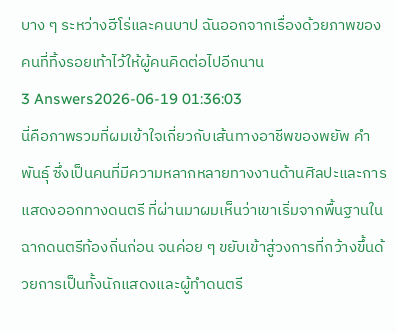บาง ๆ ระหว่างฮีโร่และคนบาป ฉันออกจากเรื่องด้วยภาพของคนที่ทิ้งรอยเท้าไว้ให้ผู้คนคิดต่อไปอีกนาน
3 Answers2026-06-19 01:36:03
นี่คือภาพรวมที่ผมเข้าใจเกี่ยวกับเส้นทางอาชีพของพยัพ คำพันธุ์ ซึ่งเป็นคนที่มีความหลากหลายทางงานด้านศิลปะและการแสดงออกทางดนตรี ที่ผ่านมาผมเห็นว่าเขาเริ่มจากพื้นฐานในฉากดนตรีท้องถิ่นก่อน จนค่อย ๆ ขยับเข้าสู่วงการที่กว้างขึ้นด้วยการเป็นทั้งนักแสดงและผู้ทำดนตรี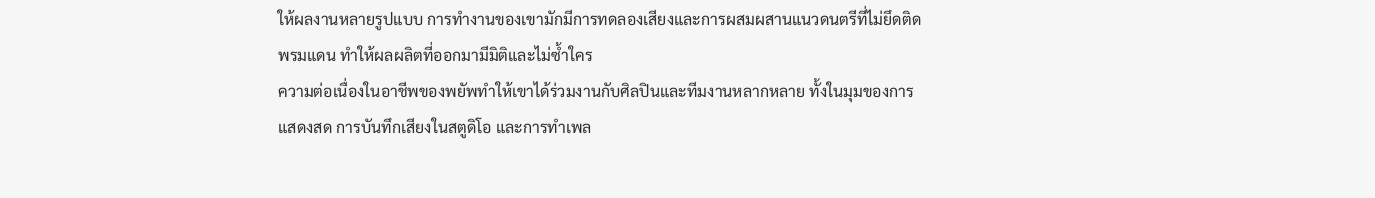ให้ผลงานหลายรูปแบบ การทำงานของเขามักมีการทดลองเสียงและการผสมผสานแนวดนตรีที่ไม่ยึดติดพรมแดน ทำให้ผลผลิตที่ออกมามีมิติและไม่ซ้ำใคร
ความต่อเนื่องในอาชีพของพยัพทำให้เขาได้ร่วมงานกับศิลปินและทีมงานหลากหลาย ทั้งในมุมของการแสดงสด การบันทึกเสียงในสตูดิโอ และการทำเพล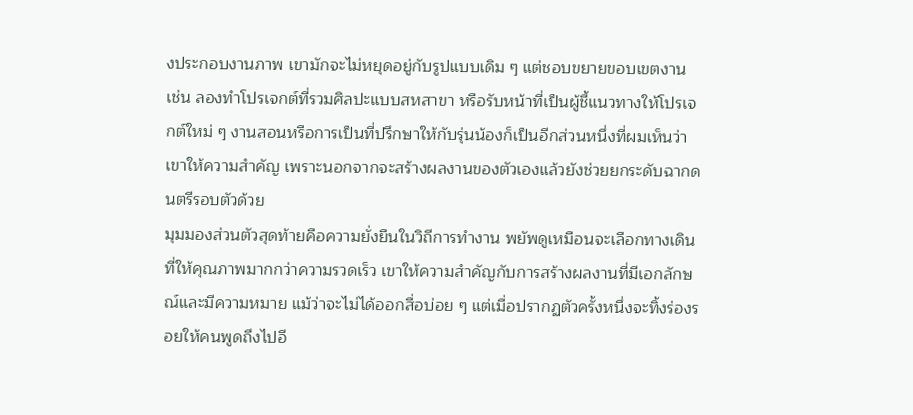งประกอบงานภาพ เขามักจะไม่หยุดอยู่กับรูปแบบเดิม ๆ แต่ชอบขยายขอบเขตงาน เช่น ลองทำโปรเจกต์ที่รวมศิลปะแบบสหสาขา หรือรับหน้าที่เป็นผู้ชี้แนวทางให้โปรเจกต์ใหม่ ๆ งานสอนหรือการเป็นที่ปรึกษาให้กับรุ่นน้องก็เป็นอีกส่วนหนึ่งที่ผมเห็นว่าเขาให้ความสำคัญ เพราะนอกจากจะสร้างผลงานของตัวเองแล้วยังช่วยยกระดับฉากดนตรีรอบตัวด้วย
มุมมองส่วนตัวสุดท้ายคือความยั่งยืนในวิถีการทำงาน พยัพดูเหมือนจะเลือกทางเดินที่ให้คุณภาพมากกว่าความรวดเร็ว เขาให้ความสำคัญกับการสร้างผลงานที่มีเอกลักษณ์และมีความหมาย แม้ว่าจะไม่ได้ออกสื่อบ่อย ๆ แต่เมื่อปรากฏตัวครั้งหนึ่งจะทิ้งร่องรอยให้คนพูดถึงไปอี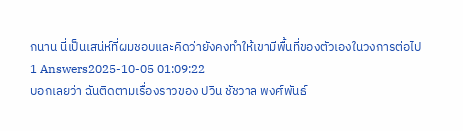กนาน นี่เป็นเสน่ห์ที่ผมชอบและคิดว่ายังคงทำให้เขามีพื้นที่ของตัวเองในวงการต่อไป
1 Answers2025-10-05 01:09:22
บอกเลยว่า ฉันติดตามเรื่องราวของ ปวิน ชัชวาล พงศ์พันธ์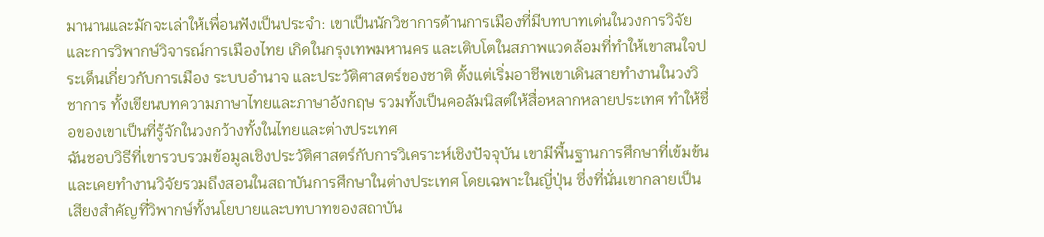มานานและมักจะเล่าให้เพื่อนฟังเป็นประจำ: เขาเป็นนักวิชาการด้านการเมืองที่มีบทบาทเด่นในวงการวิจัยและการวิพากษ์วิจารณ์การเมืองไทย เกิดในกรุงเทพมหานคร และเติบโตในสภาพแวดล้อมที่ทำให้เขาสนใจประเด็นเกี่ยวกับการเมือง ระบบอำนาจ และประวัติศาสตร์ของชาติ ตั้งแต่เริ่มอาชีพเขาเดินสายทำงานในวงวิชาการ ทั้งเขียนบทความภาษาไทยและภาษาอังกฤษ รวมทั้งเป็นคอลัมนิสต์ให้สื่อหลากหลายประเทศ ทำให้ชื่อของเขาเป็นที่รู้จักในวงกว้างทั้งในไทยและต่างประเทศ
ฉันชอบวิธีที่เขารวบรวมข้อมูลเชิงประวัติศาสตร์กับการวิเคราะห์เชิงปัจจุบัน เขามีพื้นฐานการศึกษาที่เข้มข้นและเคยทำงานวิจัยรวมถึงสอนในสถาบันการศึกษาในต่างประเทศ โดยเฉพาะในญี่ปุ่น ซึ่งที่นั่นเขากลายเป็นเสียงสำคัญที่วิพากษ์ทั้งนโยบายและบทบาทของสถาบัน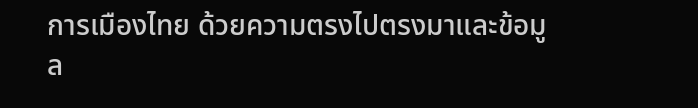การเมืองไทย ด้วยความตรงไปตรงมาและข้อมูล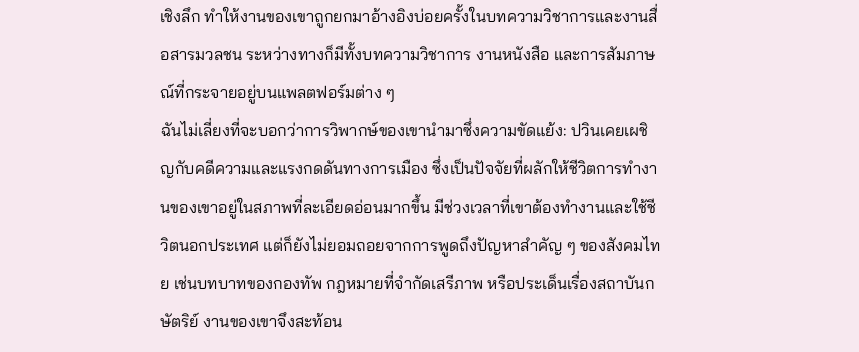เชิงลึก ทำให้งานของเขาถูกยกมาอ้างอิงบ่อยครั้งในบทความวิชาการและงานสื่อสารมวลชน ระหว่างทางก็มีทั้งบทความวิชาการ งานหนังสือ และการสัมภาษณ์ที่กระจายอยู่บนแพลตฟอร์มต่าง ๆ
ฉันไม่เลี่ยงที่จะบอกว่าการวิพากษ์ของเขานำมาซึ่งความขัดแย้ง: ปวินเคยเผชิญกับคดีความและแรงกดดันทางการเมือง ซึ่งเป็นปัจจัยที่ผลักให้ชีวิตการทำงานของเขาอยู่ในสภาพที่ละเอียดอ่อนมากขึ้น มีช่วงเวลาที่เขาต้องทำงานและใช้ชีวิตนอกประเทศ แต่ก็ยังไม่ยอมถอยจากการพูดถึงปัญหาสำคัญ ๆ ของสังคมไทย เช่นบทบาทของกองทัพ กฎหมายที่จำกัดเสรีภาพ หรือประเด็นเรื่องสถาบันกษัตริย์ งานของเขาจึงสะท้อน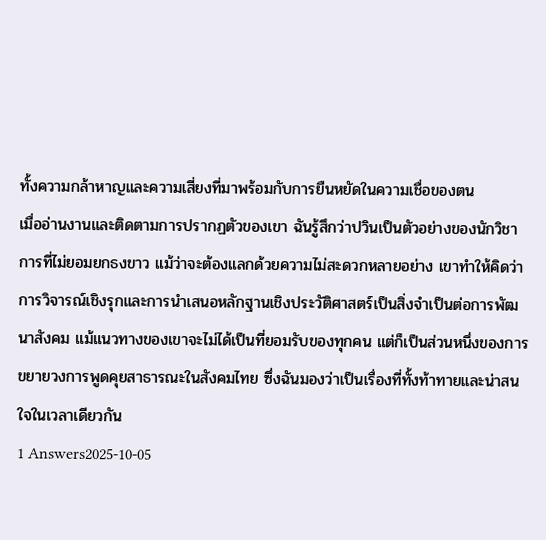ทั้งความกล้าหาญและความเสี่ยงที่มาพร้อมกับการยืนหยัดในความเชื่อของตน
เมื่ออ่านงานและติดตามการปรากฏตัวของเขา ฉันรู้สึกว่าปวินเป็นตัวอย่างของนักวิชาการที่ไม่ยอมยกธงขาว แม้ว่าจะต้องแลกด้วยความไม่สะดวกหลายอย่าง เขาทำให้คิดว่าการวิจารณ์เชิงรุกและการนำเสนอหลักฐานเชิงประวัติศาสตร์เป็นสิ่งจำเป็นต่อการพัฒนาสังคม แม้แนวทางของเขาจะไม่ได้เป็นที่ยอมรับของทุกคน แต่ก็เป็นส่วนหนึ่งของการขยายวงการพูดคุยสาธารณะในสังคมไทย ซึ่งฉันมองว่าเป็นเรื่องที่ทั้งท้าทายและน่าสนใจในเวลาเดียวกัน
1 Answers2025-10-05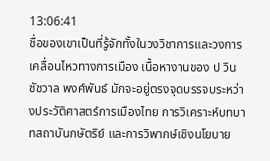13:06:41
ชื่อของเขาเป็นที่รู้จักทั้งในวงวิชาการและวงการเคลื่อนไหวทางการเมือง เนื้อหางานของ ป วิน ชัชวาล พงศ์พันธ์ มักจะอยู่ตรงจุดบรรจบระหว่างประวัติศาสตร์การเมืองไทย การวิเคราะห์บทบาทสถาบันกษัตริย์ และการวิพากษ์เชิงนโยบาย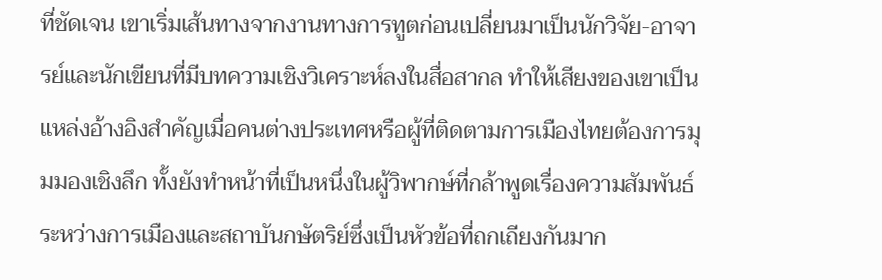ที่ชัดเจน เขาเริ่มเส้นทางจากงานทางการทูตก่อนเปลี่ยนมาเป็นนักวิจัย-อาจารย์และนักเขียนที่มีบทความเชิงวิเคราะห์ลงในสื่อสากล ทำให้เสียงของเขาเป็นแหล่งอ้างอิงสำคัญเมื่อคนต่างประเทศหรือผู้ที่ติดตามการเมืองไทยต้องการมุมมองเชิงลึก ทั้งยังทำหน้าที่เป็นหนึ่งในผู้วิพากษ์ที่กล้าพูดเรื่องความสัมพันธ์ระหว่างการเมืองและสถาบันกษัตริย์ซึ่งเป็นหัวข้อที่ถกเถียงกันมาก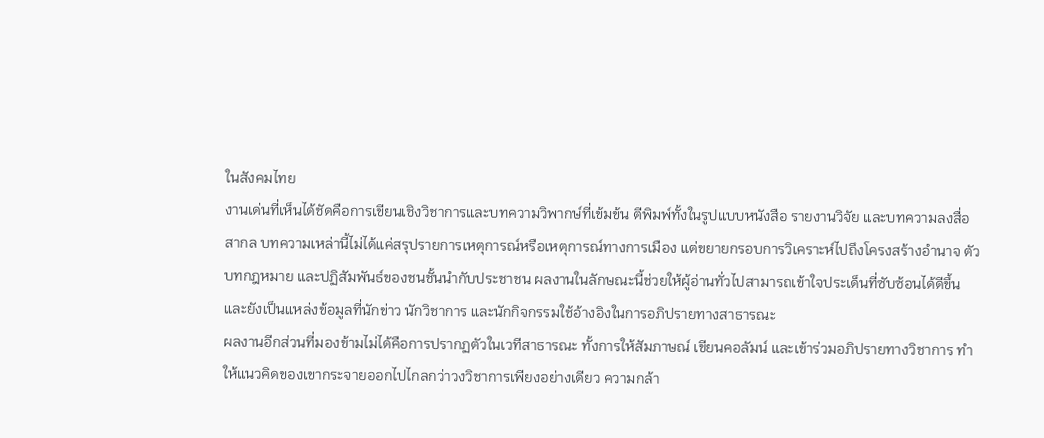ในสังคมไทย
งานเด่นที่เห็นได้ชัดคือการเขียนเชิงวิชาการและบทความวิพากษ์ที่เข้มข้น ตีพิมพ์ทั้งในรูปแบบหนังสือ รายงานวิจัย และบทความลงสื่อสากล บทความเหล่านี้ไม่ได้แค่สรุปรายการเหตุการณ์หรือเหตุการณ์ทางการเมือง แต่ขยายกรอบการวิเคราะห์ไปถึงโครงสร้างอำนาจ ตัวบทกฎหมาย และปฏิสัมพันธ์ของชนชั้นนำกับประชาชน ผลงานในลักษณะนี้ช่วยให้ผู้อ่านทั่วไปสามารถเข้าใจประเด็นที่ซับซ้อนได้ดีขึ้น และยังเป็นแหล่งข้อมูลที่นักข่าว นักวิชาการ และนักกิจกรรมใช้อ้างอิงในการอภิปรายทางสาธารณะ
ผลงานอีกส่วนที่มองข้ามไม่ได้คือการปรากฏตัวในเวทีสาธารณะ ทั้งการให้สัมภาษณ์ เขียนคอลัมน์ และเข้าร่วมอภิปรายทางวิชาการ ทำให้แนวคิดของเขากระจายออกไปไกลกว่าวงวิชาการเพียงอย่างเดียว ความกล้า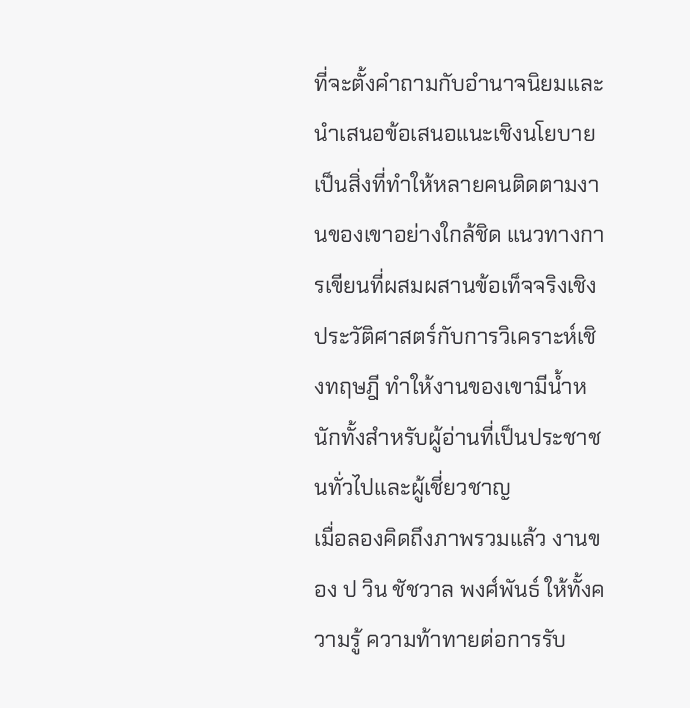ที่จะตั้งคำถามกับอำนาจนิยมและนำเสนอข้อเสนอแนะเชิงนโยบายเป็นสิ่งที่ทำให้หลายคนติดตามงานของเขาอย่างใกล้ชิด แนวทางการเขียนที่ผสมผสานข้อเท็จจริงเชิงประวัติศาสตร์กับการวิเคราะห์เชิงทฤษฎี ทำให้งานของเขามีน้ำหนักทั้งสำหรับผู้อ่านที่เป็นประชาชนทั่วไปและผู้เชี่ยวชาญ
เมื่อลองคิดถึงภาพรวมแล้ว งานของ ป วิน ชัชวาล พงศ์พันธ์ ให้ทั้งความรู้ ความท้าทายต่อการรับ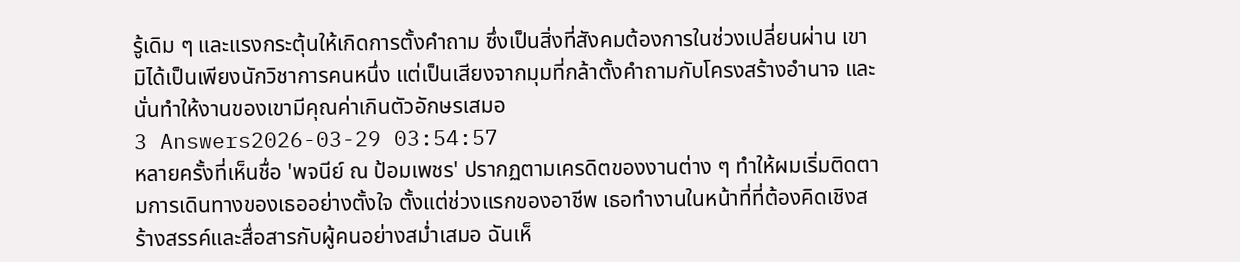รู้เดิม ๆ และแรงกระตุ้นให้เกิดการตั้งคำถาม ซึ่งเป็นสิ่งที่สังคมต้องการในช่วงเปลี่ยนผ่าน เขามิได้เป็นเพียงนักวิชาการคนหนึ่ง แต่เป็นเสียงจากมุมที่กล้าตั้งคำถามกับโครงสร้างอำนาจ และนั่นทำให้งานของเขามีคุณค่าเกินตัวอักษรเสมอ
3 Answers2026-03-29 03:54:57
หลายครั้งที่เห็นชื่อ 'พจนีย์ ณ ป้อมเพชร' ปรากฏตามเครดิตของงานต่าง ๆ ทำให้ผมเริ่มติดตามการเดินทางของเธออย่างตั้งใจ ตั้งแต่ช่วงแรกของอาชีพ เธอทำงานในหน้าที่ที่ต้องคิดเชิงสร้างสรรค์และสื่อสารกับผู้คนอย่างสม่ำเสมอ ฉันเห็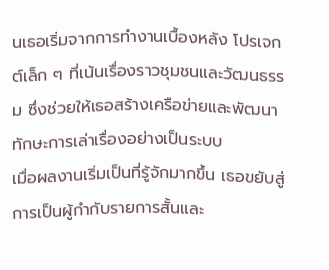นเธอเริ่มจากการทำงานเบื้องหลัง โปรเจกต์เล็ก ๆ ที่เน้นเรื่องราวชุมชนและวัฒนธรรม ซึ่งช่วยให้เธอสร้างเครือข่ายและพัฒนาทักษะการเล่าเรื่องอย่างเป็นระบบ
เมื่อผลงานเริ่มเป็นที่รู้จักมากขึ้น เธอขยับสู่การเป็นผู้กำกับรายการสั้นและ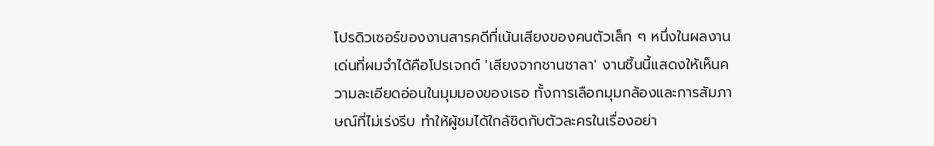โปรดิวเซอร์ของงานสารคดีที่เน้นเสียงของคนตัวเล็ก ๆ หนึ่งในผลงานเด่นที่ผมจำได้คือโปรเจกต์ 'เสียงจากชานชาลา' งานชิ้นนี้แสดงให้เห็นความละเอียดอ่อนในมุมมองของเธอ ทั้งการเลือกมุมกล้องและการสัมภาษณ์ที่ไม่เร่งรีบ ทำให้ผู้ชมได้ใกล้ชิดกับตัวละครในเรื่องอย่า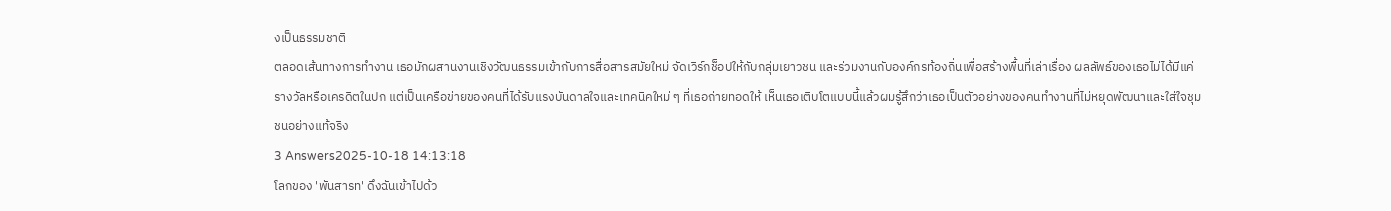งเป็นธรรมชาติ
ตลอดเส้นทางการทำงาน เธอมักผสานงานเชิงวัฒนธรรมเข้ากับการสื่อสารสมัยใหม่ จัดเวิร์กช็อปให้กับกลุ่มเยาวชน และร่วมงานกับองค์กรท้องถิ่นเพื่อสร้างพื้นที่เล่าเรื่อง ผลลัพธ์ของเธอไม่ได้มีแค่รางวัลหรือเครดิตในปก แต่เป็นเครือข่ายของคนที่ได้รับแรงบันดาลใจและเทคนิคใหม่ ๆ ที่เธอถ่ายทอดให้ เห็นเธอเติบโตแบบนี้แล้วผมรู้สึกว่าเธอเป็นตัวอย่างของคนทำงานที่ไม่หยุดพัฒนาและใส่ใจชุมชนอย่างแท้จริง
3 Answers2025-10-18 14:13:18
โลกของ 'พันสารท' ดึงฉันเข้าไปด้ว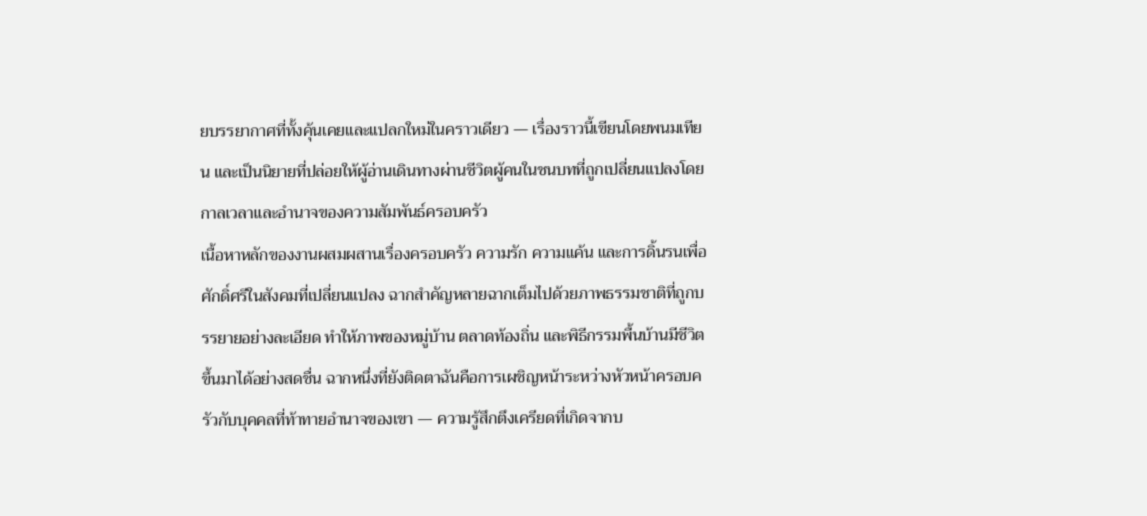ยบรรยากาศที่ทั้งคุ้นเคยและแปลกใหม่ในคราวเดียว — เรื่องราวนี้เขียนโดยพนมเทียน และเป็นนิยายที่ปล่อยให้ผู้อ่านเดินทางผ่านชีวิตผู้คนในชนบทที่ถูกเปลี่ยนแปลงโดยกาลเวลาและอำนาจของความสัมพันธ์ครอบครัว
เนื้อหาหลักของงานผสมผสานเรื่องครอบครัว ความรัก ความแค้น และการดิ้นรนเพื่อศักดิ์ศรีในสังคมที่เปลี่ยนแปลง ฉากสำคัญหลายฉากเต็มไปด้วยภาพธรรมชาติที่ถูกบรรยายอย่างละเอียด ทำให้ภาพของหมู่บ้าน ตลาดท้องถิ่น และพิธีกรรมพื้นบ้านมีชีวิตขึ้นมาได้อย่างสดชื่น ฉากหนึ่งที่ยังติดตาฉันคือการเผชิญหน้าระหว่างหัวหน้าครอบครัวกับบุคคลที่ท้าทายอำนาจของเขา — ความรู้สึกตึงเครียดที่เกิดจากบ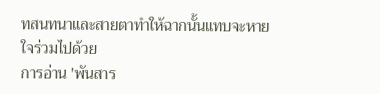ทสนทนาและสายตาทำให้ฉากนั้นแทบจะหายใจร่วมไปด้วย
การอ่าน 'พันสาร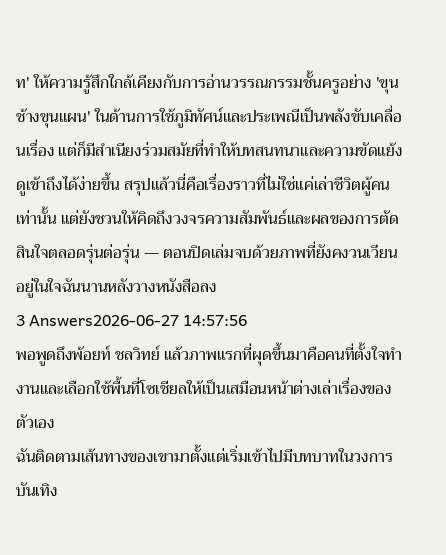ท' ให้ความรู้สึกใกล้เคียงกับการอ่านวรรณกรรมชั้นครูอย่าง 'ขุนช้างขุนแผน' ในด้านการใช้ภูมิทัศน์และประเพณีเป็นพลังขับเคลื่อนเรื่อง แต่ก็มีสำเนียงร่วมสมัยที่ทำให้บทสนทนาและความขัดแย้งดูเข้าถึงได้ง่ายขึ้น สรุปแล้วนี่คือเรื่องราวที่ไม่ใช่แค่เล่าชีวิตผู้คนเท่านั้น แต่ยังชวนให้คิดถึงวงจรความสัมพันธ์และผลของการตัดสินใจตลอดรุ่นต่อรุ่น — ตอนปิดเล่มจบด้วยภาพที่ยังคงวนเวียนอยู่ในใจฉันนานหลังวางหนังสือลง
3 Answers2026-06-27 14:57:56
พอพูดถึงพ้อยท์ ชลวิทย์ แล้วภาพแรกที่ผุดขึ้นมาคือคนที่ตั้งใจทำงานและเลือกใช้พื้นที่โซเชียลให้เป็นเสมือนหน้าต่างเล่าเรื่องของตัวเอง
ฉันติดตามเส้นทางของเขามาตั้งแต่เริ่มเข้าไปมีบทบาทในวงการบันเทิง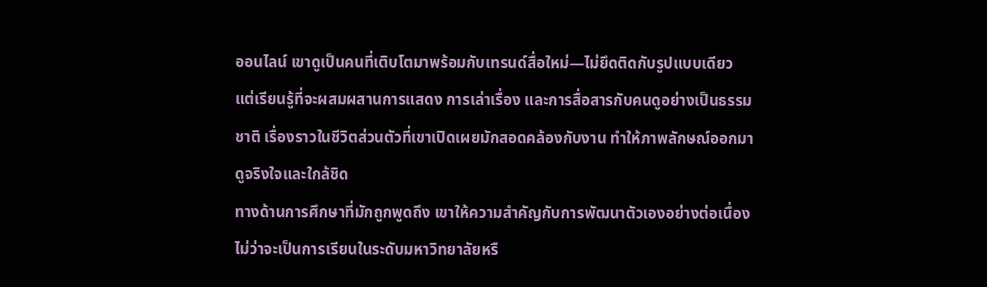ออนไลน์ เขาดูเป็นคนที่เติบโตมาพร้อมกับเทรนด์สื่อใหม่—ไม่ยึดติดกับรูปแบบเดียว แต่เรียนรู้ที่จะผสมผสานการแสดง การเล่าเรื่อง และการสื่อสารกับคนดูอย่างเป็นธรรมชาติ เรื่องราวในชีวิตส่วนตัวที่เขาเปิดเผยมักสอดคล้องกับงาน ทำให้ภาพลักษณ์ออกมาดูจริงใจและใกล้ชิด
ทางด้านการศึกษาที่มักถูกพูดถึง เขาให้ความสำคัญกับการพัฒนาตัวเองอย่างต่อเนื่อง ไม่ว่าจะเป็นการเรียนในระดับมหาวิทยาลัยหรื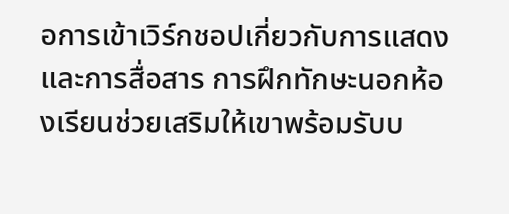อการเข้าเวิร์กชอปเกี่ยวกับการแสดงและการสื่อสาร การฝึกทักษะนอกห้องเรียนช่วยเสริมให้เขาพร้อมรับบ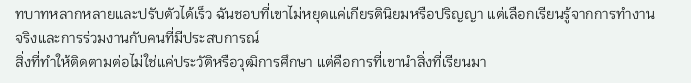ทบาทหลากหลายและปรับตัวได้เร็ว ฉันชอบที่เขาไม่หยุดแค่เกียรตินิยมหรือปริญญา แต่เลือกเรียนรู้จากการทำงานจริงและการร่วมงานกับคนที่มีประสบการณ์
สิ่งที่ทำให้ติดตามต่อไม่ใช่แค่ประวัติหรือวุฒิการศึกษา แต่คือการที่เขานำสิ่งที่เรียนมา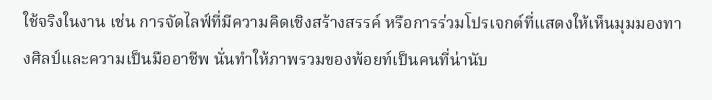ใช้จริงในงาน เช่น การจัดไลฟ์ที่มีความคิดเชิงสร้างสรรค์ หรือการร่วมโปรเจกต์ที่แสดงให้เห็นมุมมองทางศิลป์และความเป็นมืออาชีพ นั่นทำให้ภาพรวมของพ้อยท์เป็นคนที่น่านับ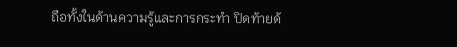ถือทั้งในด้านความรู้และการกระทำ ปิดท้ายด้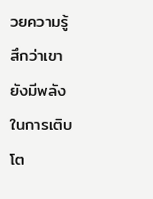วยความรู้สึกว่าเขายังมีพลังในการเติบโต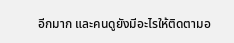อีกมาก และคนดูยังมีอะไรให้ติดตามอ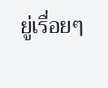ยู่เรื่อยๆ